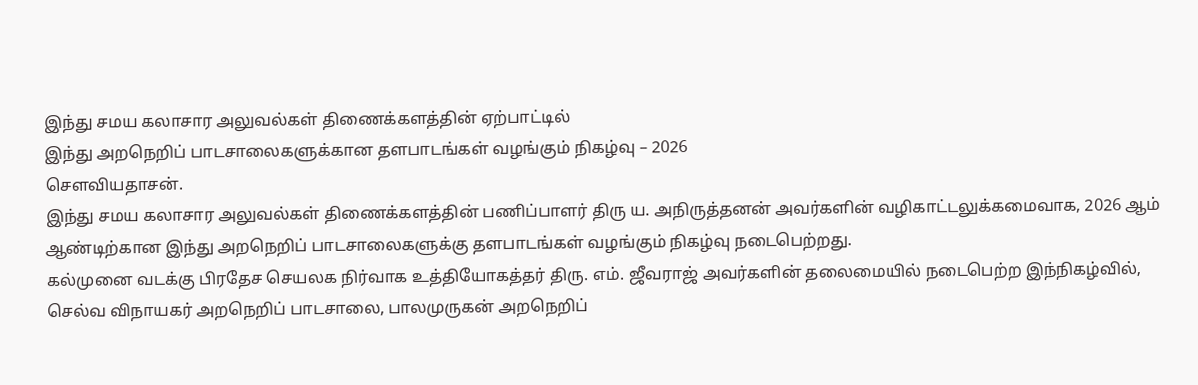இந்து சமய கலாசார அலுவல்கள் திணைக்களத்தின் ஏற்பாட்டில்
இந்து அறநெறிப் பாடசாலைகளுக்கான தளபாடங்கள் வழங்கும் நிகழ்வு – 2026
சௌவியதாசன்.
இந்து சமய கலாசார அலுவல்கள் திணைக்களத்தின் பணிப்பாளர் திரு ய. அநிருத்தனன் அவர்களின் வழிகாட்டலுக்கமைவாக, 2026 ஆம் ஆண்டிற்கான இந்து அறநெறிப் பாடசாலைகளுக்கு தளபாடங்கள் வழங்கும் நிகழ்வு நடைபெற்றது.
கல்முனை வடக்கு பிரதேச செயலக நிர்வாக உத்தியோகத்தர் திரு. எம். ஜீவராஜ் அவர்களின் தலைமையில் நடைபெற்ற இந்நிகழ்வில், செல்வ விநாயகர் அறநெறிப் பாடசாலை, பாலமுருகன் அறநெறிப்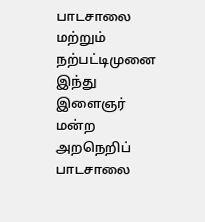பாடசாலை மற்றும் நற்பட்டிமுனை இந்து இளைஞர் மன்ற அறநெறிப் பாடசாலை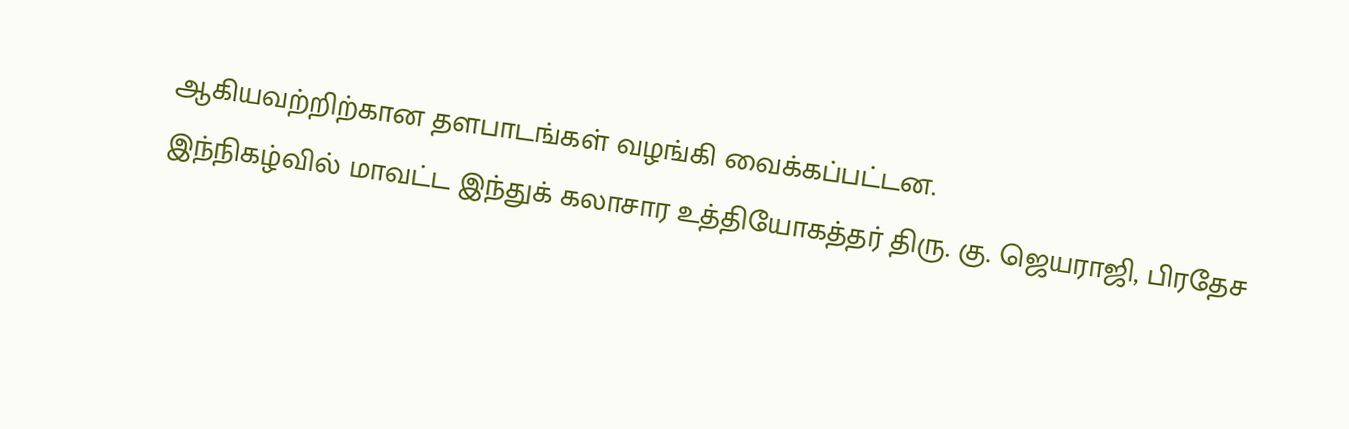ஆகியவற்றிற்கான தளபாடங்கள் வழங்கி வைக்கப்பட்டன.
இந்நிகழ்வில் மாவட்ட இந்துக் கலாசார உத்தியோகத்தர் திரு. கு. ஜெயராஜி, பிரதேச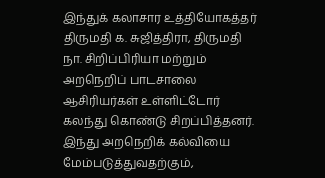இந்துக் கலாசார உத்தியோகத்தர் திருமதி க. சுஜித்திரா, திருமதி நா. சிறிப்பிரியா மற்றும் அறநெறிப் பாடசாலை ஆசிரியர்கள் உள்ளிட்டோர் கலந்து கொண்டு சிறப்பித்தனர்.
இந்து அறநெறிக் கல்வியை மேம்படுத்துவதற்கும்,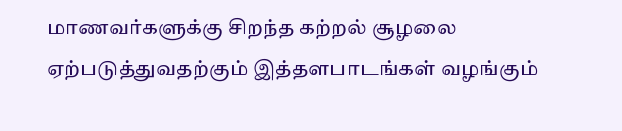மாணவர்களுக்கு சிறந்த கற்றல் சூழலை ஏற்படுத்துவதற்கும் இத்தளபாடங்கள் வழங்கும்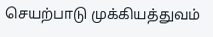செயற்பாடு முக்கியத்துவம்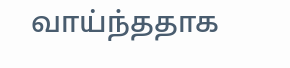வாய்ந்ததாக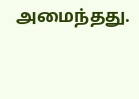அமைந்தது.